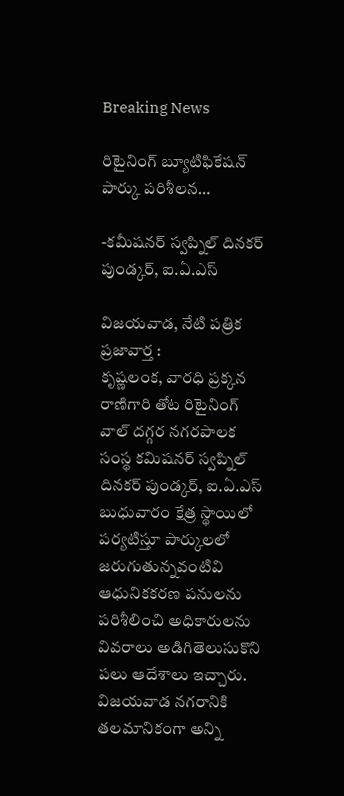Breaking News

రిటైనింగ్ బ్యూటిఫికేషన్ పార్కు పరిశీలన…

-కమీషనర్ స్వప్నిల్ దినకర్ పుండ్కర్, ఐ.ఏ.ఎస్

విజయవాడ, నేటి పత్రిక ప్రజావార్త :
కృష్ణలంక, వారధి ప్రక్కన రాణిగారి తోట రిటైనింగ్ వాల్ దగ్గర నగరపాలక సంస్థ కమిషనర్ స్వప్నిల్ దినకర్ పుండ్కర్, ఐ.ఏ.ఎస్ బుధువారం క్షేత్ర స్థాయిలో పర్యటిస్తూ పార్కులలో జరుగుతున్నవంటివి ఆధునికకరణ పనులను పరిశీలించి అధికారులను వివరాలు అడిగితెలుసుకొని పలు ఆదేశాలు ఇచ్చారు. విజయవాడ నగరానికి తలమానికంగా అన్ని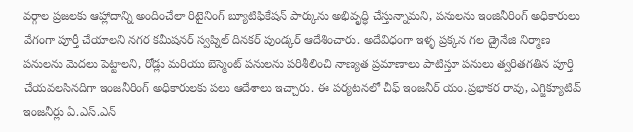వర్గాల ప్రజలకు ఆహ్లాదాన్ని అందించేలా రిటైనింగ్ బ్యూటిఫికేషన్ పార్కును అభివృద్ధి చేస్తున్నామని, పనులను ఇంజినీరింగ్ అధికారులు వేగంగా పూర్తీ చేయాలని నగర కమీషనర్ స్వప్నిల్ దినకర్ పుండ్కర్ ఆదేశించారు. అదేవిధంగా ఇళ్ళ ప్రక్కన గల డ్రైనేజి నిర్మాణ పనులను మెదలు పెట్టాలని, రోడ్లు మరియు బెస్మెంట్ పనులను పరిశీలించి నాణ్యత ప్రమాణాలు పాటిస్తూ పనులు త్వరితగతిన పూర్తి చేయవలసినదిగా ఇంజనీరింగ్ అధికారులకు పలు ఆదేశాలు ఇచ్చారు. ఈ పర్యటనలో చీఫ్ ఇంజనీర్ యం.ప్రభాకర రావు, ఎగ్జిక్యూటివ్ ఇంజనీర్లు ఏ.ఎస్.ఎన్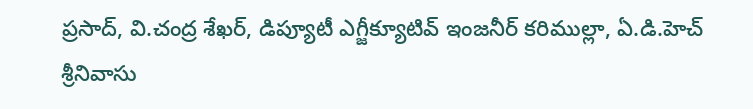ప్రసాద్, వి.చంద్ర శేఖర్, డిప్యూటీ ఎగ్జీక్యూటివ్ ఇంజనీర్ కరిముల్లా, ఏ.డి.హెచ్ శ్రీనివాసు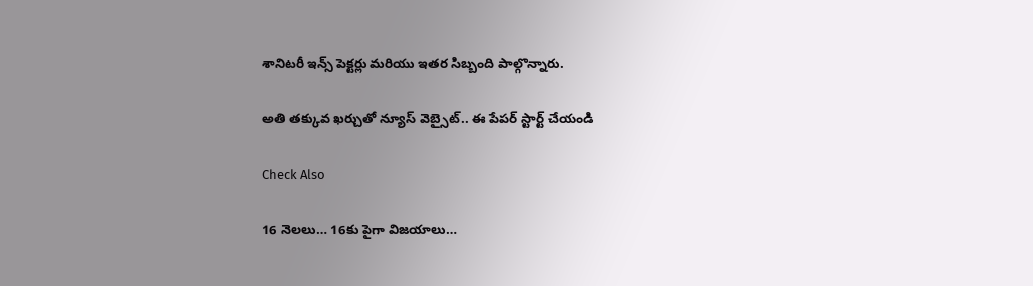శానిటరీ ఇన్స్ పెక్టర్లు మరియు ఇతర సిబ్బంది పాల్గొన్నారు.

అతి తక్కువ ఖర్చుతో న్యూస్ వెబ్సైట్.. ఈ పేపర్ స్టార్ట్ చేయండి

Check Also

16 నెలలు… 16కు పైగా విజయాలు…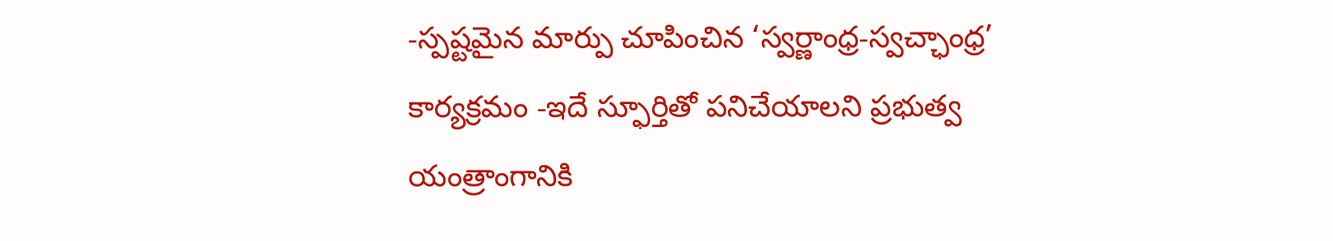-స్పష్టమైన మార్పు చూపించిన ‘స్వర్ణాంధ్ర-స్వచ్ఛాంధ్ర’ కార్యక్రమం -ఇదే స్ఫూర్తితో పనిచేయాలని ప్రభుత్వ యంత్రాంగానికి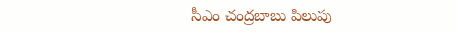సీఎం చంద్రబాబు పిలుపు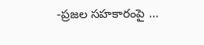-ప్రజల సహకారంపై …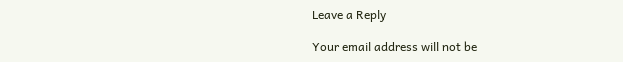Leave a Reply

Your email address will not be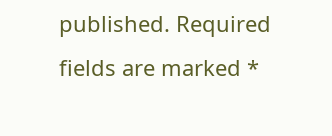published. Required fields are marked *